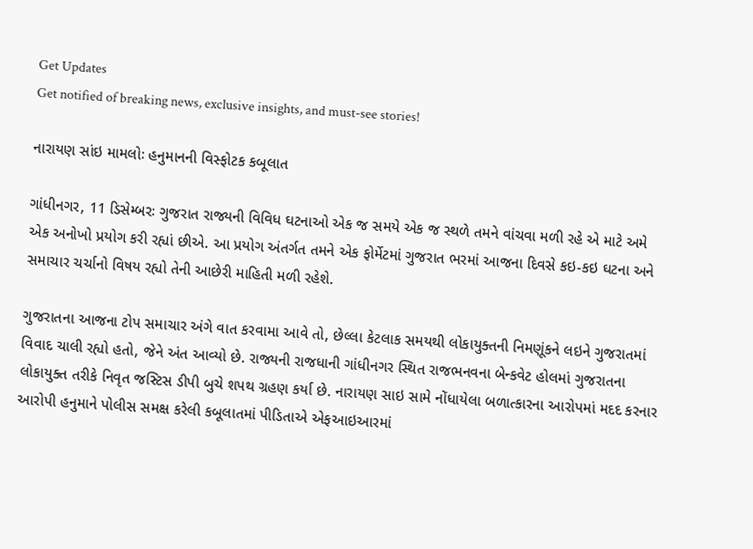Get Updates
Get notified of breaking news, exclusive insights, and must-see stories!

નારાયણ સાંઇ મામલોઃ હનુમાનની વિસ્ફોટક કબૂલાત

ગાંધીનગર, 11 ડિસેમ્બરઃ ગુજરાત રાજ્યની વિવિધ ઘટનાઓ એક જ સમયે એક જ સ્થળે તમને વાંચવા મળી રહે એ માટે અમે એક અનોખો પ્રયોગ કરી રહ્યાં છીએ. આ પ્રયોગ અંતર્ગત તમને એક ફોર્મેટમાં ગુજરાત ભરમાં આજના દિવસે કઇ-કઇ ઘટના અને સમાચાર ચર્ચાનો વિષય રહ્યો તેની આછેરી માહિતી મળી રહેશે.

ગુજરાતના આજના ટોપ સમાચાર અંગે વાત કરવામા આવે તો, છેલ્લા કેટલાક સમયથી લોકાયુક્તની નિમણૂંકને લઇને ગુજરાતમાં વિવાદ ચાલી રહ્યો હતો, જેને અંત આવ્યો છે. રાજ્યની રાજધાની ગાંધીનગર સ્થિત રાજભનવના બેન્કવેટ હોલમાં ગુજરાતના લોકાયુક્ત તરીકે નિવૃત જસ્ટિસ ડીપી બુચે શપથ ગ્રહણ કર્યા છે. નારાયણ સાઇ સામે નોંધાયેલા બળાત્કારના આરોપમાં મદદ કરનાર આરોપી હનુમાને પોલીસ સમક્ષ કરેલી કબૂલાતમાં પીડિતાએ એફઆઇઆરમાં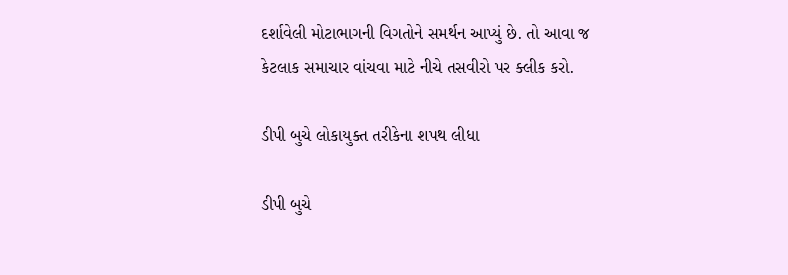દર્શાવેલી મોટાભાગની વિગતોને સમર્થન આપ્યું છે. તો આવા જ કેટલાક સમાચાર વાંચવા માટે નીચે તસવીરો પર ક્લીક કરો.

ડીપી બુચે લોકાયુક્ત તરીકેના શપથ લીધા

ડીપી બુચે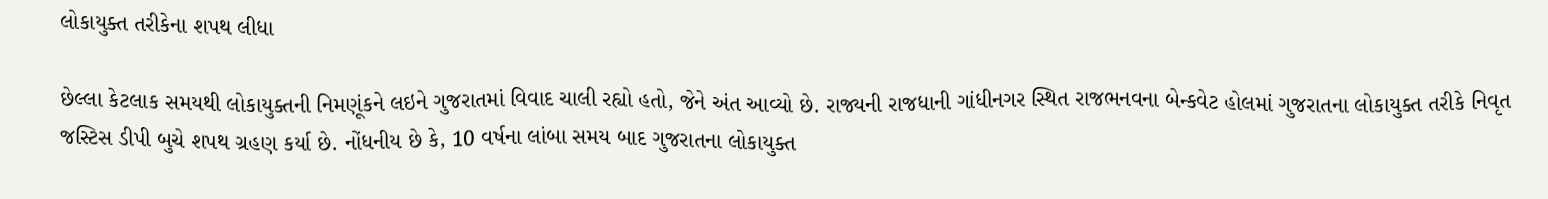લોકાયુક્ત તરીકેના શપથ લીધા

છેલ્લા કેટલાક સમયથી લોકાયુક્તની નિમણૂંકને લઇને ગુજરાતમાં વિવાદ ચાલી રહ્યો હતો, જેને અંત આવ્યો છે. રાજ્યની રાજધાની ગાંધીનગર સ્થિત રાજભનવના બેન્કવેટ હોલમાં ગુજરાતના લોકાયુક્ત તરીકે નિવૃત જસ્ટિસ ડીપી બુચે શપથ ગ્રહણ કર્યા છે. નોંધનીય છે કે, 10 વર્ષના લાંબા સમય બાદ ગુજરાતના લોકાયુક્ત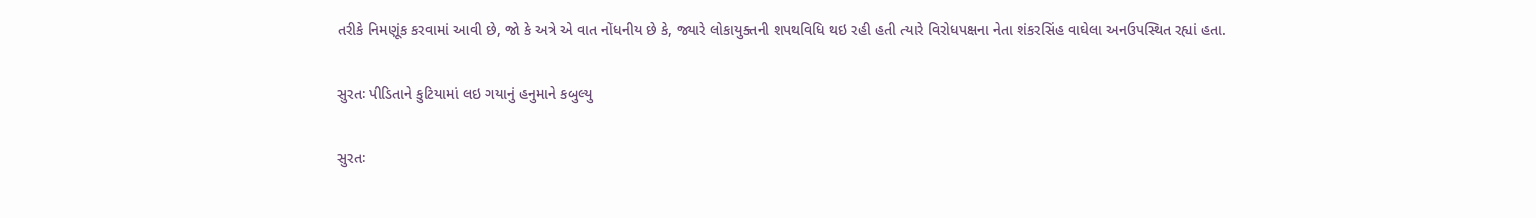તરીકે નિમણૂંક કરવામાં આવી છે, જો કે અત્રે એ વાત નોંધનીય છે કે, જ્યારે લોકાયુક્તની શપથવિધિ થઇ રહી હતી ત્યારે વિરોધપક્ષના નેતા શંકરસિંહ વાઘેલા અનઉપસ્થિત રહ્યાં હતા.

સુરતઃ પીડિતાને કુટિયામાં લઇ ગયાનું હનુમાને કબુલ્યુ

સુરતઃ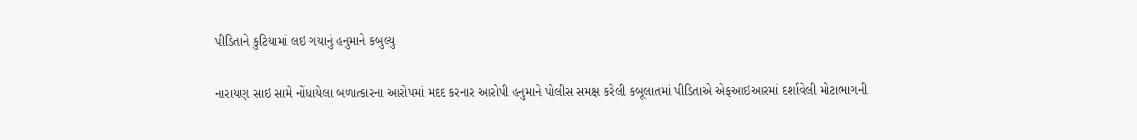પીડિતાને કુટિયામાં લઇ ગયાનું હનુમાને કબુલ્યુ

નારાયણ સાઇ સામે નોંધાયેલા બળાત્કારના આરોપમાં મદદ કરનાર આરોપી હનુમાને પોલીસ સમક્ષ કરેલી કબૂલાતમાં પીડિતાએ એફઆઇઆરમાં દર્શાવેલી મોટાભાગની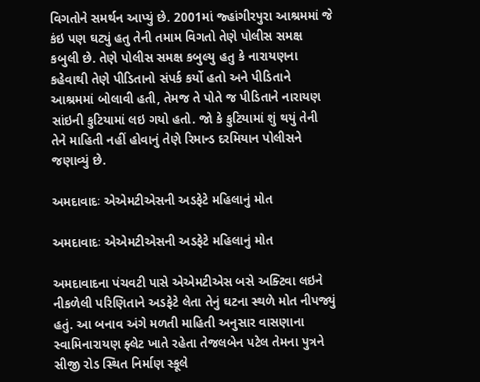વિગતોને સમર્થન આપ્યું છે. 2001માં જ્હાંગીરપુરા આશ્રમમાં જે કંઇ પણ ઘટ્યું હતુ તેની તમામ વિગતો તેણે પોલીસ સમક્ષ કબુલી છે. તેણે પોલીસ સમક્ષ કબુલ્યુ હતુ કે નારાયણના કહેવાથી તેણે પીડિતાનો સંપર્ક કર્યો હતો અને પીડિતાને આશ્રમમાં બોલાવી હતી, તેમજ તે પોતે જ પીડિતાને નારાયણ સાંઇની કુટિયામાં લઇ ગયો હતો. જો કે કુટિયામાં શું થયું તેની તેને માહિતી નહીં હોવાનું તેણે રિમાન્ડ દરમિયાન પોલીસને જણાવ્યું છે.

અમદાવાદઃ એએમટીએસની અડફેટે મહિલાનું મોત

અમદાવાદઃ એએમટીએસની અડફેટે મહિલાનું મોત

અમદાવાદના પંચવટી પાસે એએમટીએસ બસે અક્ટિવા લઇને નીકળેલી પરિણિતાને અડફેટે લેતા તેનું ઘટના સ્થળે મોત નીપજ્યું હતું. આ બનાવ અંગે મળતી માહિતી અનુસાર વાસણાના સ્વામિનારાયણ ફ્લેટ ખાતે રહેતા તેજલબેન પટેલ તેમના પુત્રને સીજી રોડ સ્થિત નિર્માણ સ્કૂલે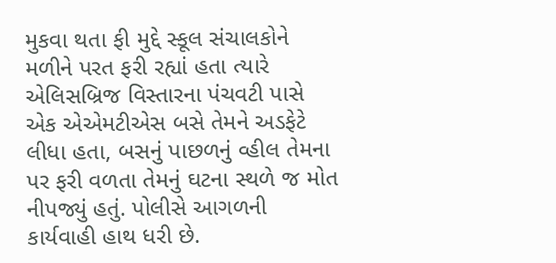મુકવા થતા ફી મુદ્દે સ્કૂલ સંચાલકોને મળીને પરત ફરી રહ્યાં હતા ત્યારે એલિસબ્રિજ વિસ્તારના પંચવટી પાસે એક એએમટીએસ બસે તેમને અડફેટે લીધા હતા, બસનું પાછળનું વ્હીલ તેમના પર ફરી વળતા તેમનું ઘટના સ્થળે જ મોત નીપજ્યું હતું. પોલીસે આગળની કાર્યવાહી હાથ ધરી છે.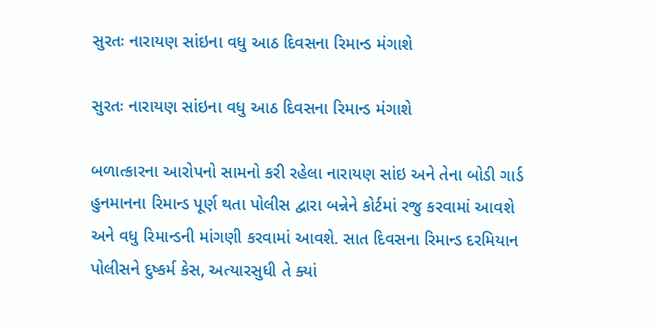સુરતઃ નારાયણ સાંઇના વધુ આઠ દિવસના રિમાન્ડ મંગાશે

સુરતઃ નારાયણ સાંઇના વધુ આઠ દિવસના રિમાન્ડ મંગાશે

બળાત્કારના આરોપનો સામનો કરી રહેલા નારાયણ સાંઇ અને તેના બોડી ગાર્ડ હુનમાનના રિમાન્ડ પૂર્ણ થતા પોલીસ દ્વારા બન્નેને કોર્ટમાં રજુ કરવામાં આવશે અને વધુ રિમાન્ડની માંગણી કરવામાં આવશે. સાત દિવસના રિમાન્ડ દરમિયાન પોલીસને દુષ્કર્મ કેસ, અત્યારસુધી તે ક્યાં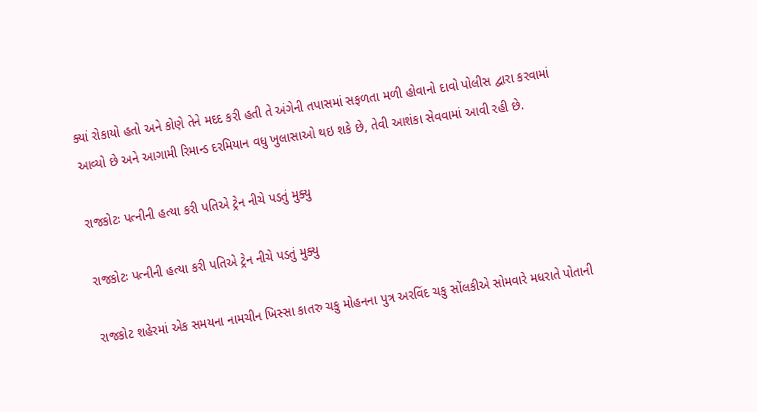ક્યાં રોકાયો હતો અને કોણે તેને મદદ કરી હતી તે અંગેની તપાસમાં સફળતા મળી હોવાનો દાવો પોલીસ દ્વારા કરવામાં આવ્યો છે અને આગામી રિમાન્ડ દરમિયાન વધુ ખુલાસાઓ થઇ શકે છે, તેવી આશંકા સેવવામાં આવી રહી છે.

રાજકોટઃ પત્નીની હત્યા કરી પતિએ ટ્રેન નીચે પડતું મુક્યુ

રાજકોટઃ પત્નીની હત્યા કરી પતિએ ટ્રેન નીચે પડતું મુક્યુ

રાજકોટ શહેરમાં એક સમયના નામચીન ખિસ્સા કાતરુ ચકુ મોહનના પુત્ર અરવિંદ ચકુ સોંલકીએ સોમવારે મધરાતે પોતાની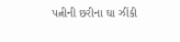પત્નીની છરીના ઘા ઝીંકી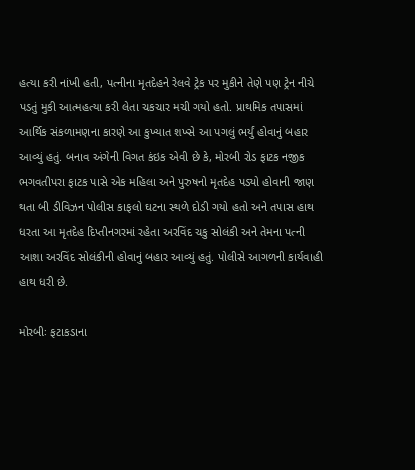હત્યા કરી નાંખી હતી, પત્નીના મૃતદેહને રેલવે ટ્રેક પર મુકીને તેણે પણ ટ્રેન નીચે પડતું મુકી આત્મહત્યા કરી લેતા ચકચાર મચી ગયો હતો. પ્રાથમિક તપાસમાં આર્થિક સંકળામણના કારણે આ કુખ્યાત શખ્સે આ પગલું ભર્યું હોવાનું બહાર આવ્યું હતું. બનાવ અંગેની વિગત કંઇક એવી છે કે, મોરબી રોડ ફાટક નજીક ભગવતીપરા ફાટક પાસે એક મહિલા અને પુરુષનો મૃતદેહ પડ્યો હોવાની જાણ થતા બી ડીવિઝન પોલીસ કાફલો ઘટના સ્થળે દોડી ગયો હતો અને તપાસ હાથ ધરતા આ મૃતદેહ દિપ્તીનગરમાં રહેતા અરવિંદ ચકુ સોલંકી અને તેમના પત્ની આશા અરવિંદ સોલંકીની હોવાનું બહાર આવ્યું હતું. પોલીસે આગળની કાર્યવાહી હાથ ધરી છે.

મોરબીઃ ફટાકડાના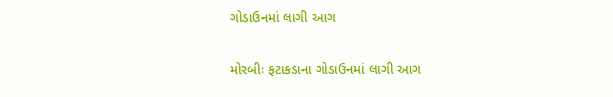ગોડાઉનમાં લાગી આગ

મોરબીઃ ફટાકડાના ગોડાઉનમાં લાગી આગ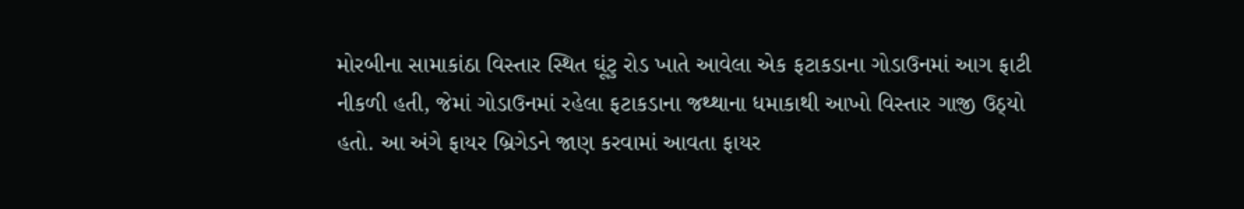મોરબીના સામાકાંઠા વિસ્તાર સ્થિત ઘૂંટુ રોડ ખાતે આવેલા એક ફટાકડાના ગોડાઉનમાં આગ ફાટી નીકળી હતી, જેમાં ગોડાઉનમાં રહેલા ફટાકડાના જથ્થાના ધમાકાથી આખો વિસ્તાર ગાજી ઉઠ્યો હતો. આ અંગે ફાયર બ્રિગેડને જાણ કરવામાં આવતા ફાયર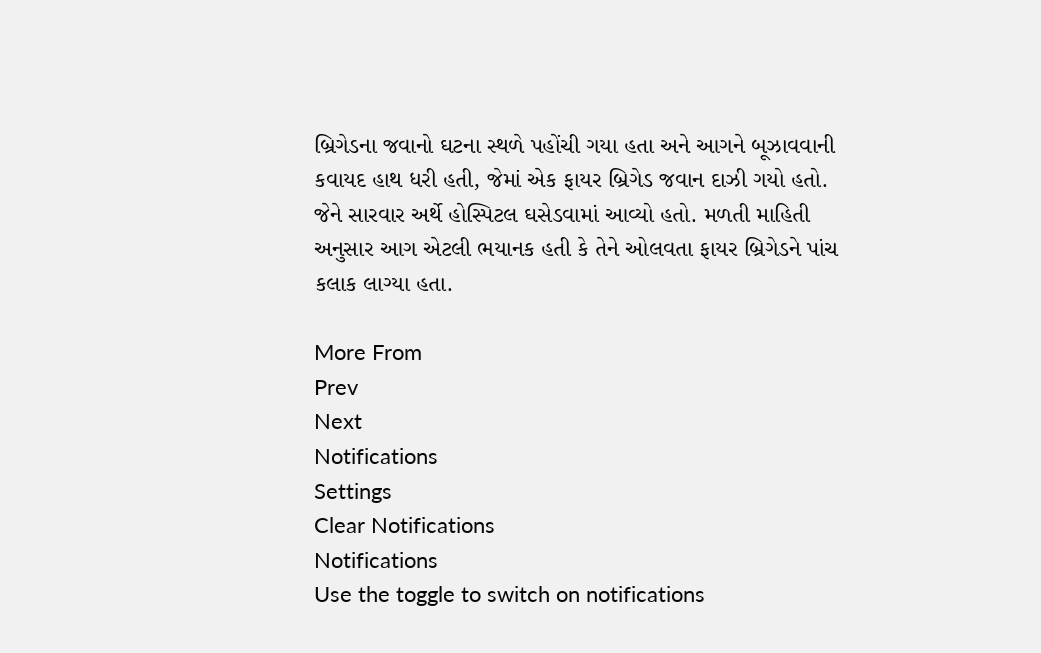બ્રિગેડના જવાનો ઘટના સ્થળે પહોંચી ગયા હતા અને આગને બૂઝાવવાની કવાયદ હાથ ધરી હતી, જેમાં એક ફાયર બ્રિગેડ જવાન દાઝી ગયો હતો. જેને સારવાર અર્થે હોસ્પિટલ ઘસેડવામાં આવ્યો હતો. મળતી માહિતી અનુસાર આગ એટલી ભયાનક હતી કે તેને ઓલવતા ફાયર બ્રિગેડને પાંચ કલાક લાગ્યા હતા.

More From
Prev
Next
Notifications
Settings
Clear Notifications
Notifications
Use the toggle to switch on notifications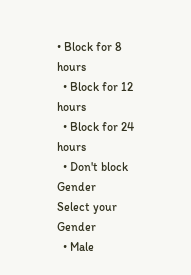• Block for 8 hours
  • Block for 12 hours
  • Block for 24 hours
  • Don't block
Gender
Select your Gender
  • Male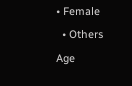• Female
  • Others
Age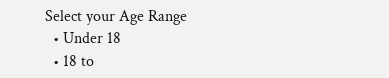Select your Age Range
  • Under 18
  • 18 to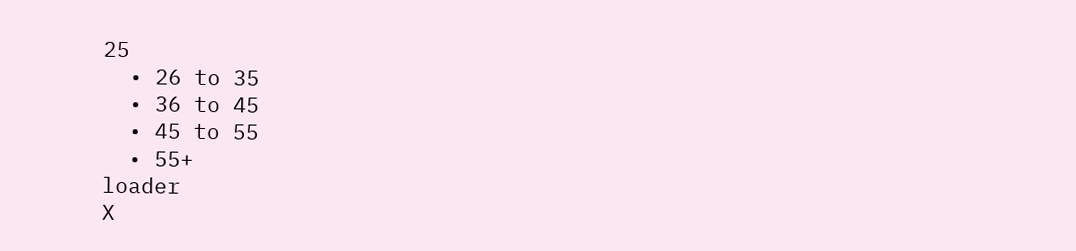25
  • 26 to 35
  • 36 to 45
  • 45 to 55
  • 55+
loader
X